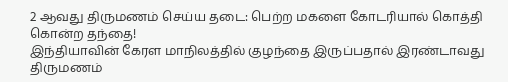2 ஆவது திருமணம் செய்ய தடை: பெற்ற மகளை கோடரியால் கொத்தி கொன்ற தந்தை!
இந்தியாவின் கேரள மாநிலத்தில் குழந்தை இருப்பதால் இரண்டாவது திருமணம்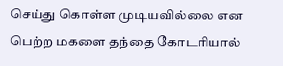செய்து கொள்ள முடியவில்லை என பெற்ற மகளை தந்தை கோடரியால்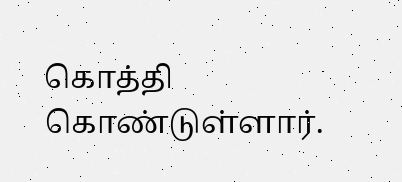கொத்தி கொண்டுள்ளார்.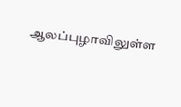ஆலப்புழாவிலுள்ள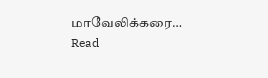மாவேலிக்கரை…
Read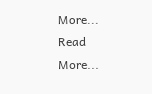More...
Read More...